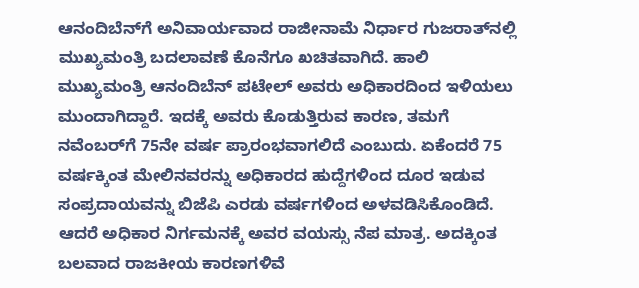ಆನಂದಿಬೆನ್‌ಗೆ ಅನಿವಾರ್ಯವಾದ ರಾಜೀನಾಮೆ ನಿರ್ಧಾರ ಗುಜರಾತ್‌ನಲ್ಲಿ ಮುಖ್ಯಮಂತ್ರಿ ಬದಲಾವಣೆ ಕೊನೆಗೂ ಖಚಿತವಾಗಿದೆ. ಹಾಲಿ ಮುಖ್ಯಮಂತ್ರಿ ಆನಂದಿಬೆನ್‌ ಪಟೇಲ್‌ ಅವರು ಅಧಿಕಾರದಿಂದ ಇಳಿಯಲು ಮುಂದಾಗಿದ್ದಾರೆ. ಇದಕ್ಕೆ ಅವರು ಕೊಡುತ್ತಿರುವ ಕಾರಣ, ತಮಗೆ ನವೆಂಬರ್‌ಗೆ 75ನೇ ವರ್ಷ ಪ್ರಾರಂಭವಾಗಲಿದೆ ಎಂಬುದು. ಏಕೆಂದರೆ 75 ವರ್ಷಕ್ಕಿಂತ ಮೇಲಿನವರನ್ನು ಅಧಿಕಾರದ ಹುದ್ದೆಗಳಿಂದ ದೂರ ಇಡುವ ಸಂಪ್ರದಾಯವನ್ನು ಬಿಜೆಪಿ ಎರಡು ವರ್ಷಗಳಿಂದ ಅಳವಡಿಸಿಕೊಂಡಿದೆ. ಆದರೆ ಅಧಿಕಾರ ನಿರ್ಗಮನಕ್ಕೆ ಅವರ ವಯಸ್ಸು ನೆಪ ಮಾತ್ರ. ಅದಕ್ಕಿಂತ ಬಲವಾದ ರಾಜಕೀಯ ಕಾರಣಗಳಿವೆ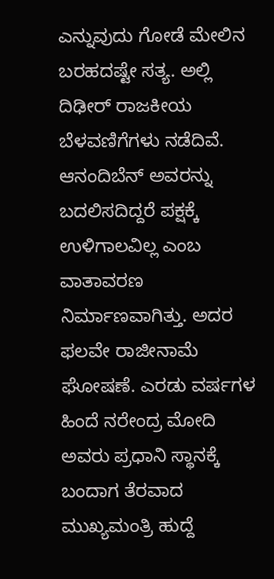ಎನ್ನುವುದು ಗೋಡೆ ಮೇಲಿನ ಬರಹದಷ್ಟೇ ಸತ್ಯ. ಅಲ್ಲಿ ದಿಢೀರ್‌ ರಾಜಕೀಯ ಬೆಳವಣಿಗೆಗಳು ನಡೆದಿವೆ. ಆನಂದಿಬೆನ್‌ ಅವರನ್ನು ಬದಲಿಸದಿದ್ದರೆ ಪಕ್ಷಕ್ಕೆ ಉಳಿಗಾಲವಿಲ್ಲ ಎಂಬ ವಾತಾವರಣ ನಿರ್ಮಾಣವಾಗಿತ್ತು. ಅದರ ಫಲವೇ ರಾಜೀನಾಮೆ ಘೋಷಣೆ. ಎರಡು ವರ್ಷಗಳ ಹಿಂದೆ ನರೇಂದ್ರ ಮೋದಿ ಅವರು ಪ್ರಧಾನಿ ಸ್ಥಾನಕ್ಕೆ ಬಂದಾಗ ತೆರವಾದ ಮುಖ್ಯಮಂತ್ರಿ ಹುದ್ದೆ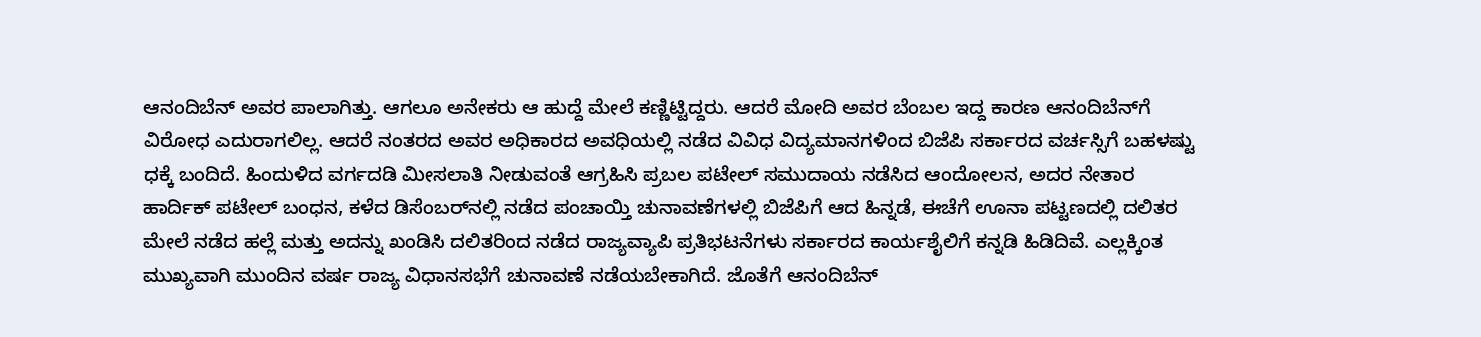ಆನಂದಿಬೆನ್‌ ಅವರ ಪಾಲಾಗಿತ್ತು. ಆಗಲೂ ಅನೇಕರು ಆ ಹುದ್ದೆ ಮೇಲೆ ಕಣ್ಣಿಟ್ಟಿದ್ದರು. ಆದರೆ ಮೋದಿ ಅವರ ಬೆಂಬಲ ಇದ್ದ ಕಾರಣ ಆನಂದಿಬೆನ್‌ಗೆ ವಿರೋಧ ಎದುರಾಗಲಿಲ್ಲ. ಆದರೆ ನಂತರದ ಅವರ ಅಧಿಕಾರದ ಅವಧಿಯಲ್ಲಿ ನಡೆದ ವಿವಿಧ ವಿದ್ಯಮಾನಗಳಿಂದ ಬಿಜೆಪಿ ಸರ್ಕಾರದ ವರ್ಚಸ್ಸಿಗೆ ಬಹಳಷ್ಟು ಧಕ್ಕೆ ಬಂದಿದೆ. ಹಿಂದುಳಿದ ವರ್ಗದಡಿ ಮೀಸಲಾತಿ ನೀಡುವಂತೆ ಆಗ್ರಹಿಸಿ ಪ್ರಬಲ ಪಟೇಲ್‌ ಸಮುದಾಯ ನಡೆಸಿದ ಆಂದೋಲನ, ಅದರ ನೇತಾರ ಹಾರ್ದಿಕ್‌ ಪಟೇಲ್‌ ಬಂಧನ, ಕಳೆದ ಡಿಸೆಂಬರ್‌ನಲ್ಲಿ ನಡೆದ ಪಂಚಾಯ್ತಿ ಚುನಾವಣೆಗಳಲ್ಲಿ ಬಿಜೆಪಿಗೆ ಆದ ಹಿನ್ನಡೆ, ಈಚೆಗೆ ಊನಾ ಪಟ್ಟಣದಲ್ಲಿ ದಲಿತರ ಮೇಲೆ ನಡೆದ ಹಲ್ಲೆ ಮತ್ತು ಅದನ್ನು ಖಂಡಿಸಿ ದಲಿತರಿಂದ ನಡೆದ ರಾಜ್ಯವ್ಯಾಪಿ ಪ್ರತಿಭಟನೆಗಳು ಸರ್ಕಾರದ ಕಾರ್ಯಶೈಲಿಗೆ ಕನ್ನಡಿ ಹಿಡಿದಿವೆ. ಎಲ್ಲಕ್ಕಿಂತ ಮುಖ್ಯವಾಗಿ ಮುಂದಿನ ವರ್ಷ ರಾಜ್ಯ ವಿಧಾನಸಭೆಗೆ ಚುನಾವಣೆ ನಡೆಯಬೇಕಾಗಿದೆ. ಜೊತೆಗೆ ಆನಂದಿಬೆನ್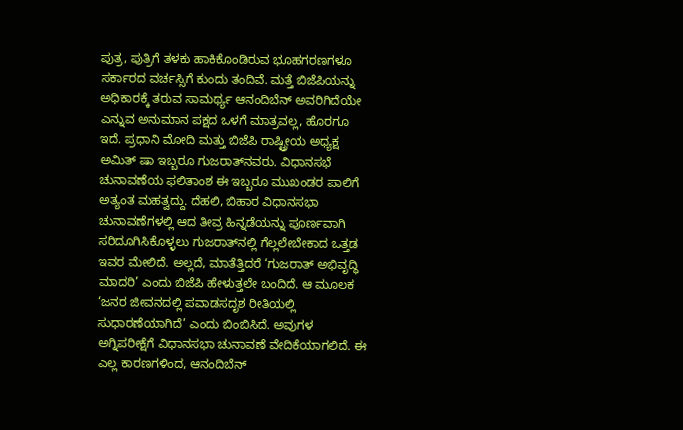ಪುತ್ರ, ಪುತ್ರಿಗೆ ತಳಕು ಹಾಕಿಕೊಂಡಿರುವ ಭೂಹಗರಣಗಳೂ ಸರ್ಕಾರದ ವರ್ಚಸ್ಸಿಗೆ ಕುಂದು ತಂದಿವೆ. ಮತ್ತೆ ಬಿಜೆಪಿಯನ್ನು ಅಧಿಕಾರಕ್ಕೆ ತರುವ ಸಾಮರ್ಥ್ಯ ಆನಂದಿಬೆನ್‌ ಅವರಿಗಿದೆಯೇ ಎನ್ನುವ ಅನುಮಾನ ಪಕ್ಷದ ಒಳಗೆ ಮಾತ್ರವಲ್ಲ, ಹೊರಗೂ ಇದೆ. ಪ್ರಧಾನಿ ಮೋದಿ ಮತ್ತು ಬಿಜೆಪಿ ರಾಷ್ಟ್ರೀಯ ಅಧ್ಯಕ್ಷ ಅಮಿತ್‌ ಷಾ ಇಬ್ಬರೂ ಗುಜರಾತ್‌ನವರು. ವಿಧಾನಸಭೆ ಚುನಾವಣೆಯ ಫಲಿತಾಂಶ ಈ ಇಬ್ಬರೂ ಮುಖಂಡರ ಪಾಲಿಗೆ ಅತ್ಯಂತ ಮಹತ್ವದ್ದು. ದೆಹಲಿ, ಬಿಹಾರ ವಿಧಾನಸಭಾ ಚುನಾವಣೆಗಳಲ್ಲಿ ಆದ ತೀವ್ರ ಹಿನ್ನಡೆಯನ್ನು ಪೂರ್ಣವಾಗಿ ಸರಿದೂಗಿಸಿಕೊಳ್ಳಲು ಗುಜರಾತ್‌ನಲ್ಲಿ ಗೆಲ್ಲಲೇಬೇಕಾದ ಒತ್ತಡ ಇವರ ಮೇಲಿದೆ. ಅಲ್ಲದೆ, ಮಾತೆತ್ತಿದರೆ ‘ಗುಜರಾತ್‌ ಅಭಿವೃದ್ಧಿ ಮಾದರಿ’ ಎಂದು ಬಿಜೆಪಿ ಹೇಳುತ್ತಲೇ ಬಂದಿದೆ. ಆ ಮೂಲಕ ‘ಜನರ ಜೀವನದಲ್ಲಿ ಪವಾಡಸದೃಶ ರೀತಿಯಲ್ಲಿ ಸುಧಾರಣೆಯಾಗಿದೆ’ ಎಂದು ಬಿಂಬಿಸಿದೆ. ಅವುಗಳ ಅಗ್ನಿಪರೀಕ್ಷೆಗೆ ವಿಧಾನಸಭಾ ಚುನಾವಣೆ ವೇದಿಕೆಯಾಗಲಿದೆ. ಈ ಎಲ್ಲ ಕಾರಣಗಳಿಂದ, ಆನಂದಿಬೆನ್‌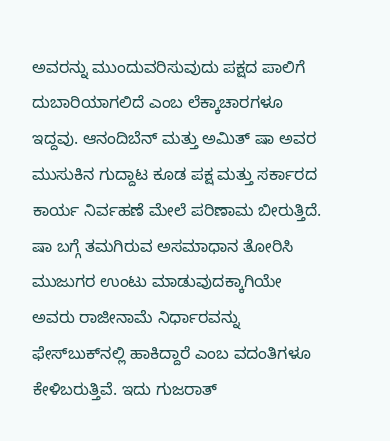ಅವರನ್ನು ಮುಂದುವರಿಸುವುದು ಪಕ್ಷದ ಪಾಲಿಗೆ ದುಬಾರಿಯಾಗಲಿದೆ ಎಂಬ ಲೆಕ್ಕಾಚಾರಗಳೂ ಇದ್ದವು. ಆನಂದಿಬೆನ್‌ ಮತ್ತು ಅಮಿತ್‌ ಷಾ ಅವರ ಮುಸುಕಿನ ಗುದ್ದಾಟ ಕೂಡ ಪಕ್ಷ ಮತ್ತು ಸರ್ಕಾರದ ಕಾರ್ಯ ನಿರ್ವಹಣೆ ಮೇಲೆ ಪರಿಣಾಮ ಬೀರುತ್ತಿದೆ. ಷಾ ಬಗ್ಗೆ ತಮಗಿರುವ ಅಸಮಾಧಾನ ತೋರಿಸಿ ಮುಜುಗರ ಉಂಟು ಮಾಡುವುದಕ್ಕಾಗಿಯೇ ಅವರು ರಾಜೀನಾಮೆ ನಿರ್ಧಾರವನ್ನು ಫೇಸ್‌ಬುಕ್‌ನಲ್ಲಿ ಹಾಕಿದ್ದಾರೆ ಎಂಬ ವದಂತಿಗಳೂ ಕೇಳಿಬರುತ್ತಿವೆ. ಇದು ಗುಜರಾತ್‌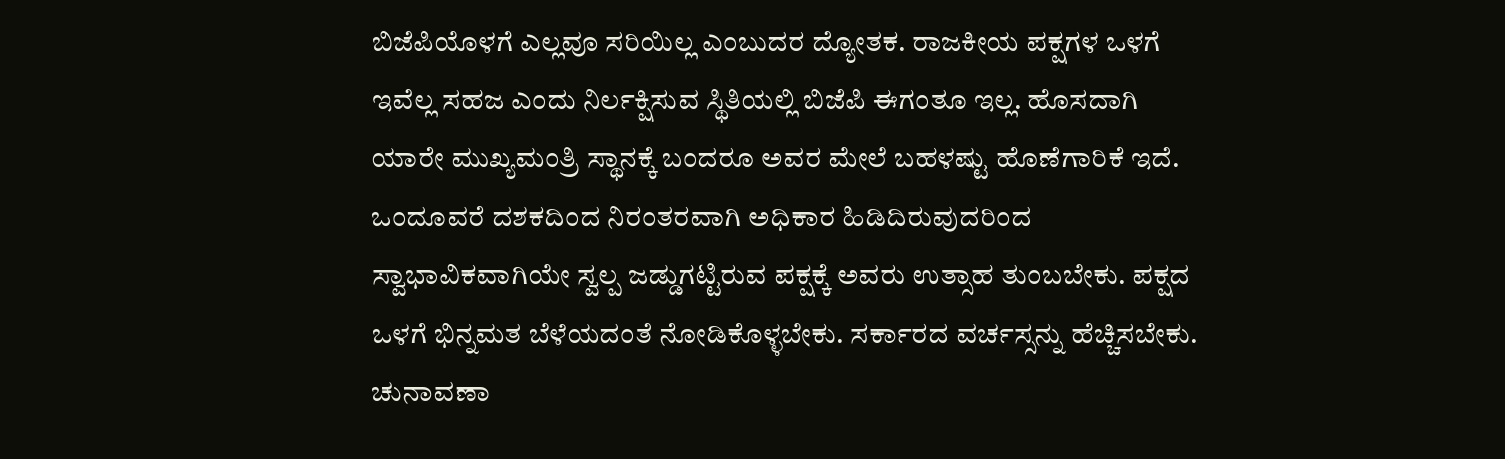ಬಿಜೆಪಿಯೊಳಗೆ ಎಲ್ಲವೂ ಸರಿಯಿಲ್ಲ ಎಂಬುದರ ದ್ಯೋತಕ. ರಾಜಕೀಯ ಪಕ್ಷಗಳ ಒಳಗೆ ಇವೆಲ್ಲ ಸಹಜ ಎಂದು ನಿರ್ಲಕ್ಷಿಸುವ ಸ್ಥಿತಿಯಲ್ಲಿ ಬಿಜೆಪಿ ಈಗಂತೂ ಇಲ್ಲ. ಹೊಸದಾಗಿ ಯಾರೇ ಮುಖ್ಯಮಂತ್ರಿ ಸ್ಥಾನಕ್ಕೆ ಬಂದರೂ ಅವರ ಮೇಲೆ ಬಹಳಷ್ಟು ಹೊಣೆಗಾರಿಕೆ ಇದೆ. ಒಂದೂವರೆ ದಶಕದಿಂದ ನಿರಂತರವಾಗಿ ಅಧಿಕಾರ ಹಿಡಿದಿರುವುದರಿಂದ ಸ್ವಾಭಾವಿಕವಾಗಿಯೇ ಸ್ವಲ್ಪ ಜಡ್ಡುಗಟ್ಟಿರುವ ಪಕ್ಷಕ್ಕೆ ಅವರು ಉತ್ಸಾಹ ತುಂಬಬೇಕು. ಪಕ್ಷದ ಒಳಗೆ ಭಿನ್ನಮತ ಬೆಳೆಯದಂತೆ ನೋಡಿಕೊಳ್ಳಬೇಕು. ಸರ್ಕಾರದ ವರ್ಚಸ್ಸನ್ನು ಹೆಚ್ಚಿಸಬೇಕು. ಚುನಾವಣಾ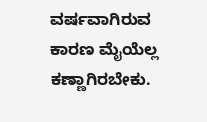ವರ್ಷವಾಗಿರುವ ಕಾರಣ ಮೈಯೆಲ್ಲ ಕಣ್ಣಾಗಿರಬೇಕು.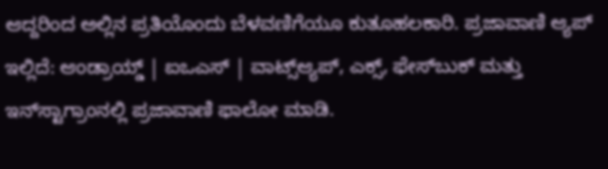ಆದ್ದರಿಂದ ಅಲ್ಲಿನ ಪ್ರತಿಯೊಂದು ಬೆಳವಣಿಗೆಯೂ ಕುತೂಹಲಕಾರಿ. ಪ್ರಜಾವಾಣಿ ಆ್ಯಪ್ ಇಲ್ಲಿದೆ: ಆಂಡ್ರಾಯ್ಡ್ | ಐಒಎಸ್ | ವಾಟ್ಸ್ಆ್ಯಪ್, ಎಕ್ಸ್, ಫೇಸ್‌ಬುಕ್ ಮತ್ತು ಇನ್‌ಸ್ಟಾಗ್ರಾಂನಲ್ಲಿ ಪ್ರಜಾವಾಣಿ ಫಾಲೋ ಮಾಡಿ.